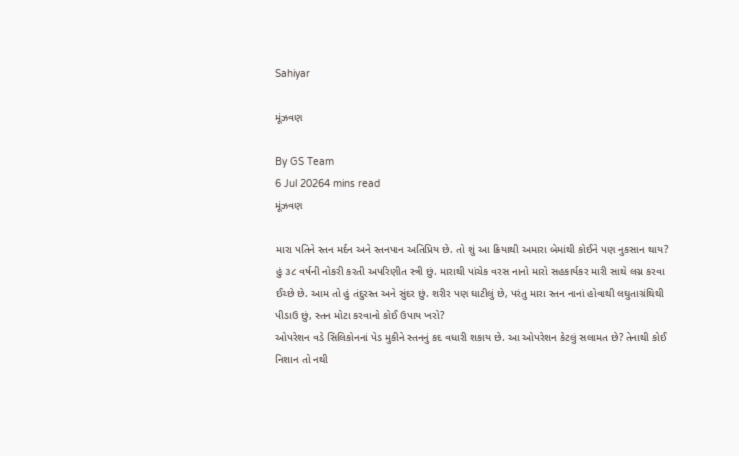Sahiyar

મૂંઝવણ

By GS Team
6 Jul 20264 mins read
મૂંઝવણ

મારા પતિને સ્તન મર્દન અને સ્તનપાન અતિપ્રિય છે. તો શું આ ક્રિયાથી અમારા બેમાંથી કોઈને પણ નુકસાન થાય?
હું ૩૮ વર્ષની નોકરી કરતી અપરિણીત સ્ત્રી છું. મારાથી પાંચેક વરસ નાનો મારો સહકાર્યકર મારી સાથે લગ્ન કરવા ઈચ્છે છે. આમ તો હું તંદુરસ્ત અને સુંદર છું. શરીર પણ ઘાટીલું છે, પરંતુ મારા સ્તન નાનાં હોવાથી લઘુતાગ્રંથિથી પીડાઉ છું, સ્તન મોટા કરવાનો કોઈ ઉપાય ખરો?
ઓપરેશન વડે સિલિકોનનાં પેડ મુકીને સ્તનનું કદ વધારી શકાય છે. આ ઓપરેશન કેટલું સલામત છે? તેનાથી કોઈ નિશાન તો નથી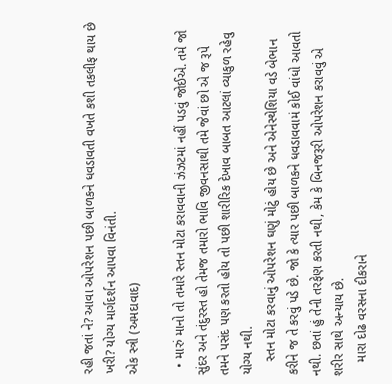રહી જતાં ને? આવા ઓપરેશન પછી બાળકને ધવડાવતી વખતે કશી તકલીફ થાય છે ખરી? યોગ્ય માર્ગદર્શન આપવા વિનંતી.
એક સ્ત્રી (અમદાવાદ)

  • મારું માનો તો તમારે સ્તન મોટા કરાવવાની ઝંઝટમાં નહીં પડવું જોઈએ. તમે જો સુંદર અને તંદુરસ્ત હો તેમજ તમારો ભાવિ જીવનસાથી તમે જેવાં છો એ જ રૂપે તમને પસંદ પણ કરતો હોય તો પછી શારીરિક દેખાવ બાબત આટલાં વ્યાકુળ રહેવુ યોગ્ય નથી.
    સ્તન મોટા કરવાનું ઓપરેશન ઘણું મોટું હોય છે અને એનેસ્થેશિયા વડે બેભાન કરીને જ તે કરવું પડે છે. જો કે ત્યાર પછી બાળકને ધવડાવવામં કોઈ વાંધો આવતો નથી. છતાં હું તેની તરફેણ કરતી નથી, કેમ કે બિનજરૂરી ઓપરેશન કરાવવું એ શરીર સાથે અન્યાય છે.
    મારા દોઢ વરસના દીકરાને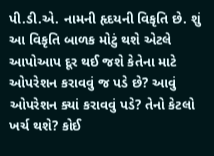પી.ડી.એ. નામની હૃદયની વિકૃતિ છે. શું આ વિકૃતિ બાળક મોટું થશે એટલે આપોઆપ દૂર થઈ જશે કેતેના માટે ઓપરેશન કરાવવું જ પડે છે? આવું ઓપરેશન ક્યાં કરાવવું પડે? તેનો કેટલો ખર્ચ થશે? કોઈ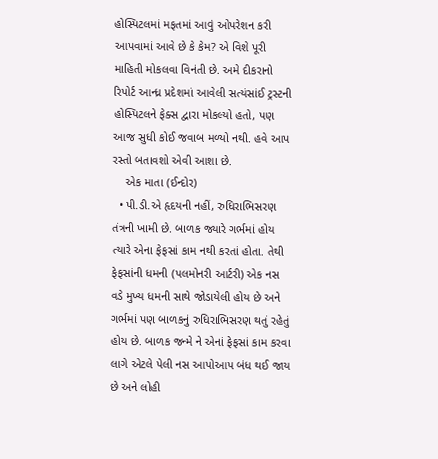હોસ્પિટલમાં મફતમાં આવું ઓપરેશન કરી આપવામાં આવે છે કે કેમ? એ વિશે પૂરી માહિતી મોકલવા વિનંતી છે. અમે દીકરાનો રિપોર્ટ આન્ધ્ર પ્રદેશમાં આવેલી સત્યંસાંઈ ટ્રસ્ટની હોસ્પિટલને ફેક્સ દ્વારા મોકલ્યો હતો, પણ આજ સુધી કોઈ જવાબ મળ્યો નથી. હવે આપ રસ્તો બતાવશો એવી આશા છે.
    એક માતા (ઈન્દોર)
  • પી.ડી.એ હૃદયની નહીં, રુધિરાભિસરણ તંત્રની ખામી છે. બાળક જ્યારે ગર્ભમાં હોય ત્યારે એના ફેફસાં કામ નથી કરતાં હોતા. તેથી ફેફસાંની ધમની (પલમોનરી આર્ટરી) એક નસ વડે મુખ્ય ધમની સાથે જોડાયેલી હોય છે અને ગર્ભમાં પણ બાળકનું રુધિરાભિસરણ થતું રહેતું હોય છે. બાળક જન્મે ને એનાં ફેફસાં કામ કરવા લાગે એટલે પેલી નસ આપોઆપ બંધ થઈ જાય છે અને લોહી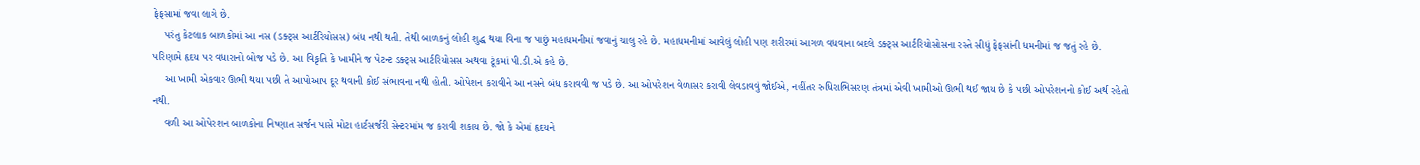ફેફસામાં જવા લાગે છે.
    પરંતુ કેટલાક બાળકોમાં આ નસ (ડક્ટ્સ આર્ટરિયોસસ) બંધ નથી થતી. તેથી બાળકનું લોહી શુદ્ધ થયા વિના જ પાછું મહાધમનીમાં જવાનું ચાલુ રહે છે. મહાધમનીમાં આવેલું લોહી પણ શરીરમાં આગળ વધવાના બદલે ડક્ટ્સ આર્ટરિયોસોસના રસ્તે સીધું ફેફસાંની ધમનીમાં જ જતું રહે છે. પરિણામે હૃદય પર વધારાનો બોજ પડે છે. આ વિકૃતિ કે ખામીને જ પેટન્ટ ડક્ટ્સ આર્ટરિયોસસ અથવા ટૂંકમાં પી.ડી.એ કહે છે.
    આ ખામી એકવાર ઊભી થયા પછી તે આપોઆપ દૂર થવાની કોઈ સંભાવના નથી હોતી. ઓપેશન કરાવીને આ નસને બંધ કરાવવી જ પડે છે. આ ઓપરેશન વેળાસર કરાવી લેવડાવવું જોઈએ, નહીંતર રુધિરાભિસરણ તંત્રમાં એવી ખામીઓ ઊભી થઈ જાય છે કે પછી ઓપરેશનનો કોઈ અર્થ રહેતો નથી.
    વળી આ ઓપેરશન બાળકોના નિષ્ણાત સર્જન પાસે મોટા હાર્ટસર્જરી સેન્ટરમાંમ જ કરાવી શકાય છે. જો કે એમાં હૃદયને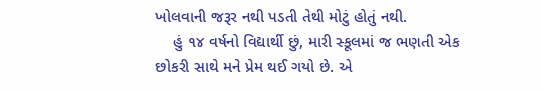ખોલવાની જરૂર નથી પડતી તેથી મોટું હોતું નથી.
    હું ૧૪ વર્ષનો વિદ્યાર્થી છું, મારી સ્કૂલમાં જ ભણતી એક છોકરી સાથે મને પ્રેમ થઈ ગયો છે. એ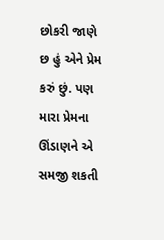છોકરી જાણે છ હું એને પ્રેમ કરું છું. પણ મારા પ્રેમના ઊંડાણને એ સમજી શકતી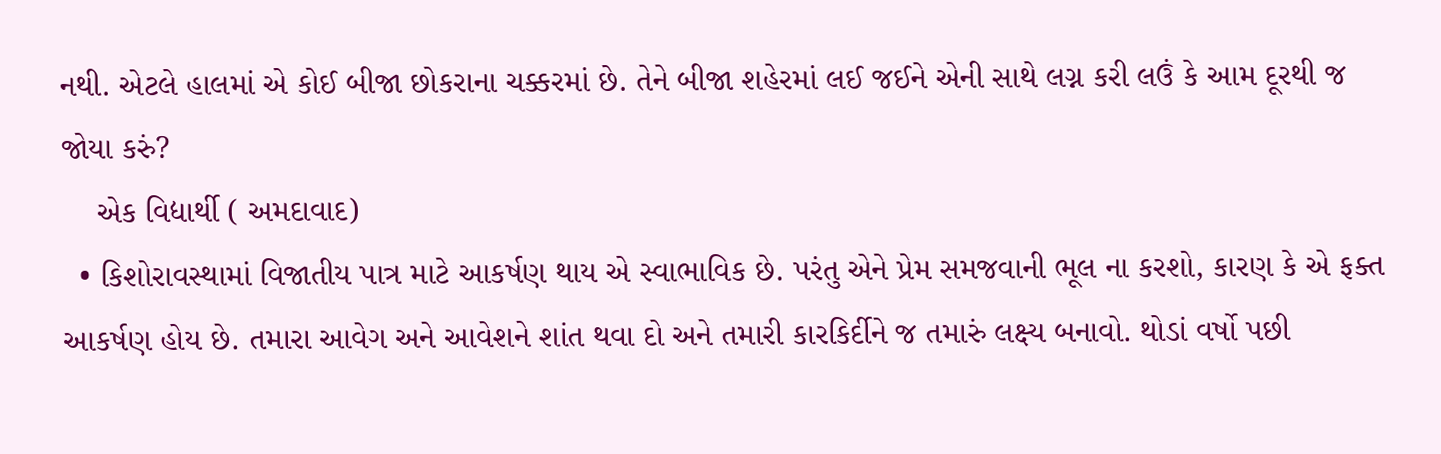નથી. એટલે હાલમાં એ કોઈ બીજા છોકરાના ચક્કરમાં છે. તેને બીજા શહેરમાં લઈ જઈને એની સાથે લગ્ન કરી લઉં કે આમ દૂરથી જ જોયા કરું?
    એક વિદ્યાર્થી ( અમદાવાદ)
  • કિશોરાવસ્થામાં વિજાતીય પાત્ર માટે આકર્ષણ થાય એ સ્વાભાવિક છે. પરંતુ એને પ્રેમ સમજવાની ભૂલ ના કરશો, કારણ કે એ ફક્ત આકર્ષણ હોય છે. તમારા આવેગ અને આવેશને શાંત થવા દો અને તમારી કારકિર્દીને જ તમારું લક્ષ્ય બનાવો. થોડાં વર્ષો પછી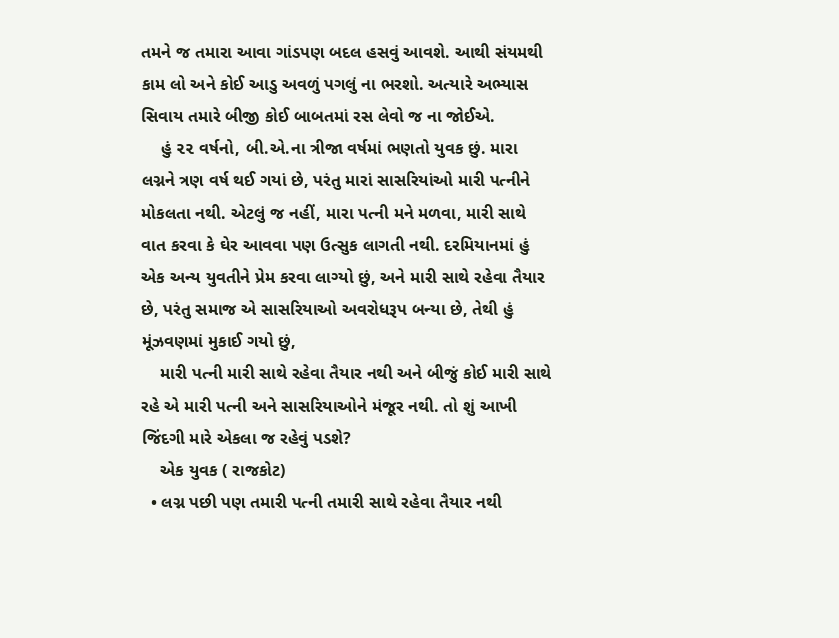તમને જ તમારા આવા ગાંડપણ બદલ હસવું આવશે. આથી સંયમથી કામ લો અને કોઈ આડુ અવળું પગલું ના ભરશો. અત્યારે અભ્યાસ સિવાય તમારે બીજી કોઈ બાબતમાં રસ લેવો જ ના જોઈએ.
    હું ૨૨ વર્ષનો, બી.એ.ના ત્રીજા વર્ષમાં ભણતો યુવક છું. મારા લગ્નને ત્રણ વર્ષ થઈ ગયાં છે, પરંતુ મારાં સાસરિયાંઓ મારી પત્નીને મોકલતા નથી. એટલું જ નહીં, મારા પત્ની મને મળવા, મારી સાથે વાત કરવા કે ઘેર આવવા પણ ઉત્સુક લાગતી નથી. દરમિયાનમાં હું એક અન્ય યુવતીને પ્રેમ કરવા લાગ્યો છું, અને મારી સાથે રહેવા તૈયાર છે, પરંતુ સમાજ એ સાસરિયાઓ અવરોધરૂપ બન્યા છે, તેથી હું મૂંઝવણમાં મુકાઈ ગયો છું,
    મારી પત્ની મારી સાથે રહેવા તૈયાર નથી અને બીજું કોઈ મારી સાથે રહે એ મારી પત્ની અને સાસરિયાઓને મંજૂર નથી. તો શું આખી જિંદગી મારે એકલા જ રહેવું પડશે?
    એક યુવક ( રાજકોટ)
  • લગ્ન પછી પણ તમારી પત્ની તમારી સાથે રહેવા તૈયાર નથી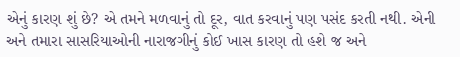એનું કારણ શું છે? એ તમને મળવાનું તો દૂર, વાત કરવાનું પણ પસંદ કરતી નથી. એની અને તમારા સાસરિયાઓની નારાજગીનું કોઈ ખાસ કારણ તો હશે જ અને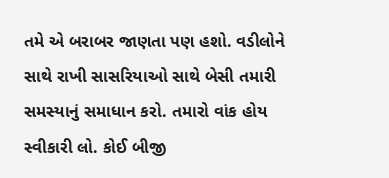તમે એ બરાબર જાણતા પણ હશો. વડીલોને સાથે રાખી સાસરિયાઓ સાથે બેસી તમારી સમસ્યાનું સમાધાન કરો. તમારો વાંક હોય સ્વીકારી લો. કોઈ બીજી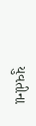યુવતીના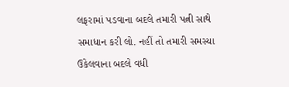લફરામાં પડવાના બદલે તમારી પત્ની સાથે સમાધાન કરી લો. નહીં તો તમારી સમસ્યા ઉકેલવાના બદલે વધી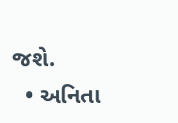જશે.
  • અનિતા